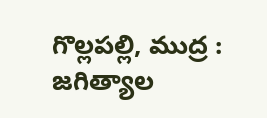గొల్లపల్లి, ముద్ర : జగిత్యాల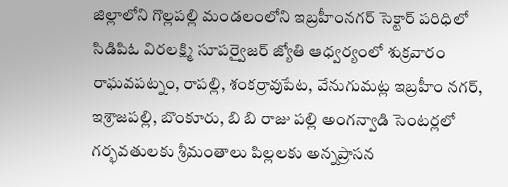జిల్లాలోని గొల్లపల్లి మండలంలోని ఇబ్రహీంనగర్ సెక్టార్ పరిధిలో సిడిపిఓ విరలక్ష్మి సూపర్వైజర్ జ్యోతి ఆధ్వర్యంలో శుక్రవారం రాఘవపట్నం, రాపల్లి, శంకర్రావుపేట, వేనుగుమట్ల ఇబ్రహీం నగర్, ఇశ్రాజపల్లి, బొంకూరు, బి బి రాజు పల్లి అంగన్వాడి సెంటర్లలో గర్భవతులకు శ్రీమంతాలు పిల్లలకు అన్నప్రాసన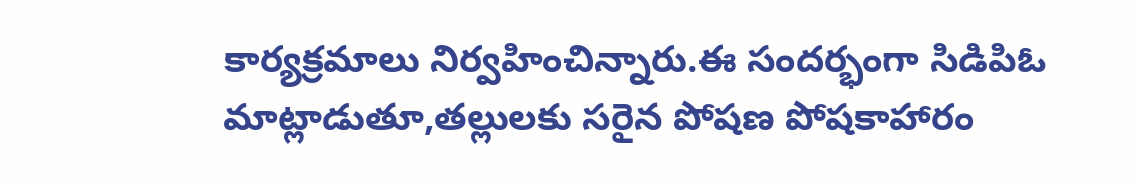కార్యక్రమాలు నిర్వహించిన్నారు.ఈ సందర్భంగా సిడిపిఓ మాట్లాడుతూ,తల్లులకు సరైన పోషణ పోషకాహారం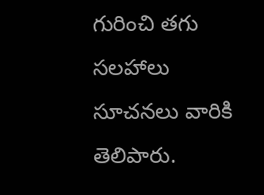గురించి తగు సలహాలు సూచనలు వారికి తెలిపారు.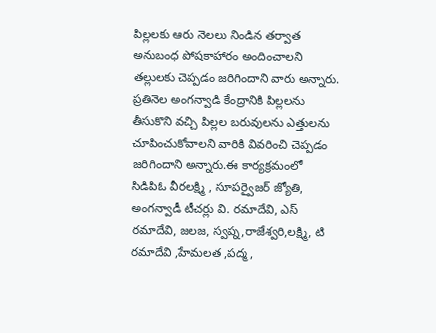పిల్లలకు ఆరు నెలలు నిండిన తర్వాత అనుబంధ పోషకాహారం అందించాలని తల్లులకు చెప్పడం జరిగిందాని వారు అన్నారు. ప్రతినెల అంగన్వాడి కేంద్రానికి పిల్లలను తీసుకొని వచ్చి పిల్లల బరువులను ఎత్తులను చూపించుకోవాలని వారికి వివరించి చెప్పడం జరిగిందాని అన్నారు.ఈ కార్యక్రమంలో సిడిపిఓ వీరలక్ష్మి , సూపర్వైజర్ జ్యోతి, అంగన్వాడీ టీచర్లు వి. రమాదేవి, ఎస్ రమాదేవి, జలజ, స్వప్న,రాజేశ్వరి,లక్ష్మి, టి రమాదేవి ,హేమలత ,పద్మ,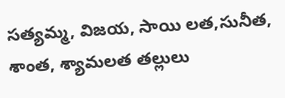సత్యమ్మ, విజయ, సాయి లత,సునీత, శాంత, శ్యామలత తల్లులు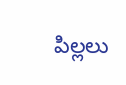పిల్లలు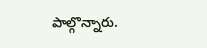పాల్గొన్నారు.